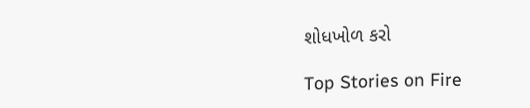શોધખોળ કરો

Top Stories on Fire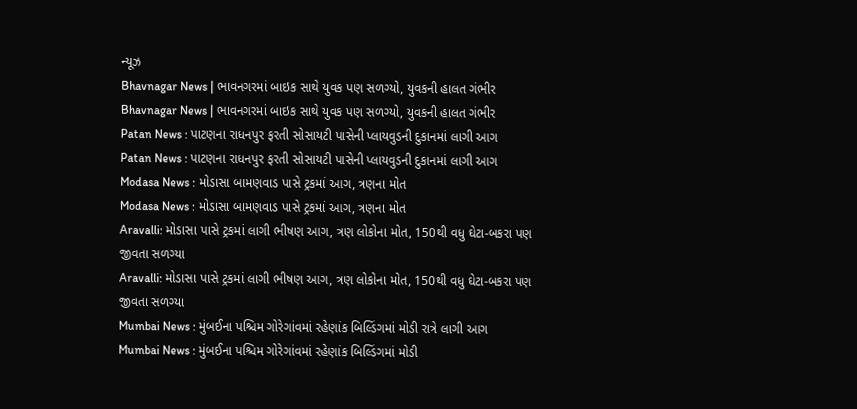ન્યૂઝ
Bhavnagar News | ભાવનગરમાં બાઇક સાથે યુવક પણ સળગ્યો, યુવકની હાલત ગંભીર
Bhavnagar News | ભાવનગરમાં બાઇક સાથે યુવક પણ સળગ્યો, યુવકની હાલત ગંભીર
Patan News : પાટણના રાધનપુર ફરતી સોસાયટી પાસેની પ્લાયવુડની દુકાનમાં લાગી આગ
Patan News : પાટણના રાધનપુર ફરતી સોસાયટી પાસેની પ્લાયવુડની દુકાનમાં લાગી આગ
Modasa News : મોડાસા બામણવાડ પાસે ટ્રકમાં આગ, ત્રણના મોત
Modasa News : મોડાસા બામણવાડ પાસે ટ્રકમાં આગ, ત્રણના મોત
Aravalli: મોડાસા પાસે ટ્રકમાં લાગી ભીષણ આગ, ત્રણ લોકોના મોત, 150થી વધુ ઘેટા-બકરા પણ જીવતા સળગ્યા
Aravalli: મોડાસા પાસે ટ્રકમાં લાગી ભીષણ આગ, ત્રણ લોકોના મોત, 150થી વધુ ઘેટા-બકરા પણ જીવતા સળગ્યા
Mumbai News : મુંબઈના પશ્ચિમ ગોરેગાંવમાં રહેણાંક બિલ્ડિંગમાં મોડી રાત્રે લાગી આગ
Mumbai News : મુંબઈના પશ્ચિમ ગોરેગાંવમાં રહેણાંક બિલ્ડિંગમાં મોડી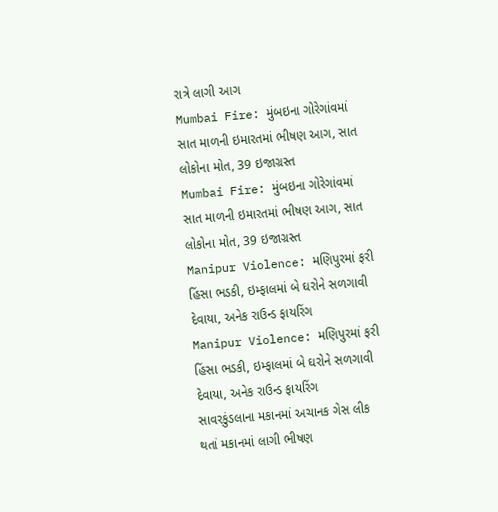રાત્રે લાગી આગ
Mumbai Fire: મુંબઇના ગોરેગાંવમાં સાત માળની ઇમારતમાં ભીષણ આગ, સાત લોકોના મોત, 39 ઇજાગ્રસ્ત
Mumbai Fire: મુંબઇના ગોરેગાંવમાં સાત માળની ઇમારતમાં ભીષણ આગ, સાત લોકોના મોત, 39 ઇજાગ્રસ્ત
Manipur Violence: મણિપુરમાં ફરી હિંસા ભડકી, ઇમ્ફાલમાં બે ઘરોને સળગાવી દેવાયા, અનેક રાઉન્ડ ફાયરિંગ
Manipur Violence: મણિપુરમાં ફરી હિંસા ભડકી, ઇમ્ફાલમાં બે ઘરોને સળગાવી દેવાયા, અનેક રાઉન્ડ ફાયરિંગ
સાવરકુંડલાના મકાનમાં અચાનક ગેસ લીક થતાં મકાનમાં લાગી ભીષણ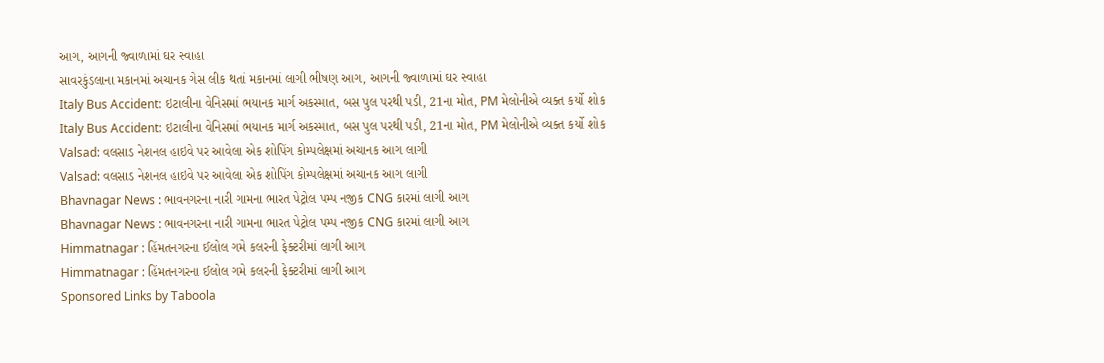આગ, આગની જ્વાળામાં ઘર સ્વાહા
સાવરકુંડલાના મકાનમાં અચાનક ગેસ લીક થતાં મકાનમાં લાગી ભીષણ આગ, આગની જ્વાળામાં ઘર સ્વાહા
Italy Bus Accident: ઇટાલીના વેનિસમાં ભયાનક માર્ગ અકસ્માત, બસ પુલ પરથી પડી, 21ના મોત, PM મેલોનીએ વ્યક્ત કર્યો શોક
Italy Bus Accident: ઇટાલીના વેનિસમાં ભયાનક માર્ગ અકસ્માત, બસ પુલ પરથી પડી, 21ના મોત, PM મેલોનીએ વ્યક્ત કર્યો શોક
Valsad: વલસાડ નેશનલ હાઇવે પર આવેલા એક શોપિંગ કોમ્પલેક્ષમાં અચાનક આગ લાગી
Valsad: વલસાડ નેશનલ હાઇવે પર આવેલા એક શોપિંગ કોમ્પલેક્ષમાં અચાનક આગ લાગી
Bhavnagar News : ભાવનગરના નારી ગામના ભારત પેટ્રોલ પમ્પ નજીક CNG કારમાં લાગી આગ
Bhavnagar News : ભાવનગરના નારી ગામના ભારત પેટ્રોલ પમ્પ નજીક CNG કારમાં લાગી આગ
Himmatnagar : હિંમતનગરના ઈલોલ ગમે કલરની ફેક્ટરીમાં લાગી આગ
Himmatnagar : હિંમતનગરના ઈલોલ ગમે કલરની ફેક્ટરીમાં લાગી આગ
Sponsored Links by Taboola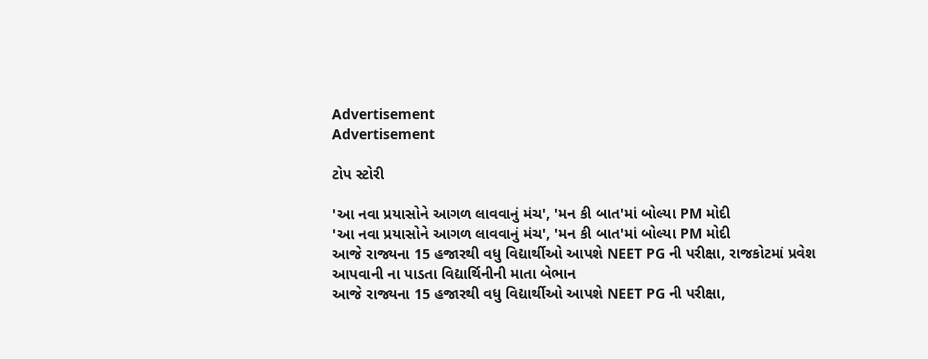Advertisement
Advertisement

ટોપ સ્ટોરી

'આ નવા પ્રયાસોને આગળ લાવવાનું મંચ', 'મન કી બાત'માં બોલ્યા PM મોદી
'આ નવા પ્રયાસોને આગળ લાવવાનું મંચ', 'મન કી બાત'માં બોલ્યા PM મોદી
આજે રાજ્યના 15 હજારથી વધુ વિદ્યાર્થીઓ આપશે NEET PG ની પરીક્ષા, રાજકોટમાં પ્રવેશ આપવાની ના પાડતા વિદ્યાર્થિનીની માતા બેભાન
આજે રાજ્યના 15 હજારથી વધુ વિદ્યાર્થીઓ આપશે NEET PG ની પરીક્ષા,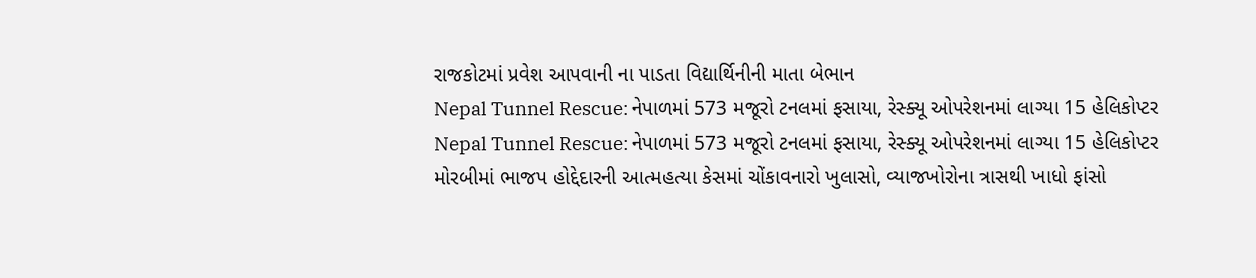રાજકોટમાં પ્રવેશ આપવાની ના પાડતા વિદ્યાર્થિનીની માતા બેભાન
Nepal Tunnel Rescue: નેપાળમાં 573 મજૂરો ટનલમાં ફસાયા, રેસ્ક્યૂ ઓપરેશનમાં લાગ્યા 15 હેલિકોપ્ટર
Nepal Tunnel Rescue: નેપાળમાં 573 મજૂરો ટનલમાં ફસાયા, રેસ્ક્યૂ ઓપરેશનમાં લાગ્યા 15 હેલિકોપ્ટર
મોરબીમાં ભાજપ હોદ્દેદારની આત્મહત્યા કેસમાં ચોંકાવનારો ખુલાસો, વ્યાજખોરોના ત્રાસથી ખાધો ફાંસો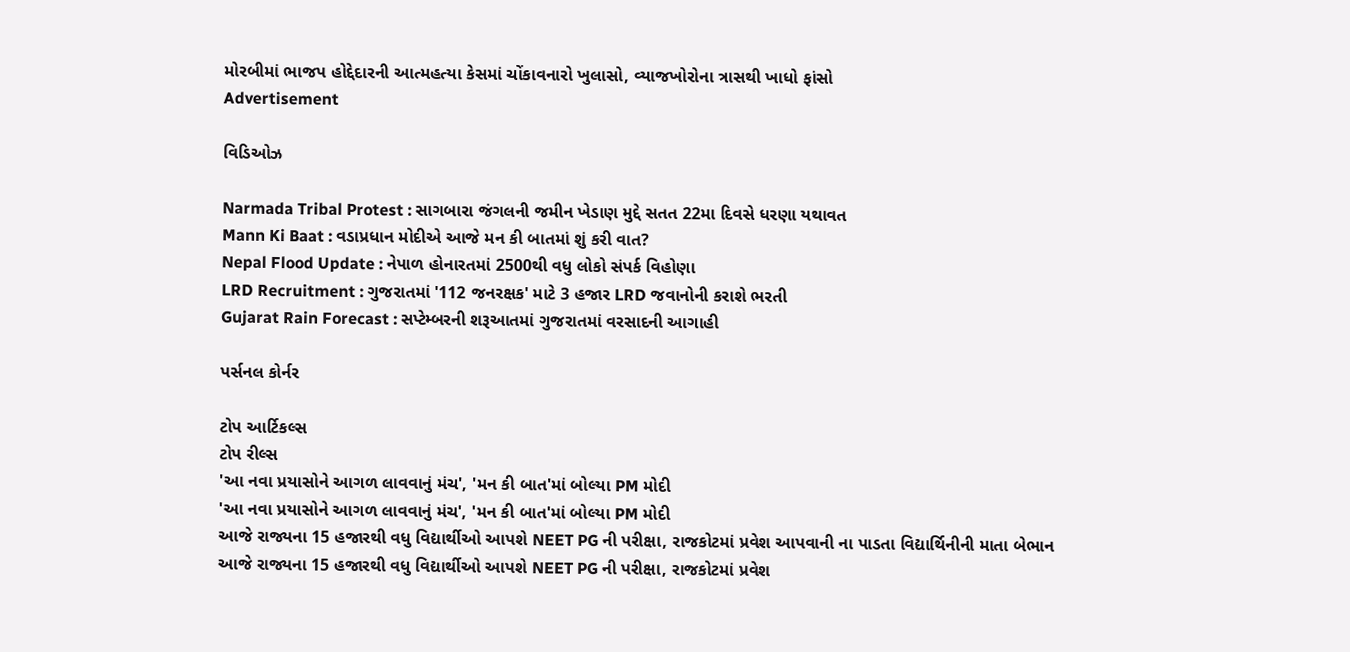મોરબીમાં ભાજપ હોદ્દેદારની આત્મહત્યા કેસમાં ચોંકાવનારો ખુલાસો, વ્યાજખોરોના ત્રાસથી ખાધો ફાંસો
Advertisement

વિડિઓઝ

Narmada Tribal Protest : સાગબારા જંગલની જમીન ખેડાણ મુદ્દે સતત 22મા દિવસે ધરણા યથાવત
Mann Ki Baat : વડાપ્રધાન મોદીએ આજે મન કી બાતમાં શું કરી વાત?
Nepal Flood Update : નેપાળ હોનારતમાં 2500થી વધુ લોકો સંપર્ક વિહોણા
LRD Recruitment : ગુજરાતમાં '112 જનરક્ષક' માટે 3 હજાર LRD જવાનોની કરાશે ભરતી
Gujarat Rain Forecast : સપ્ટેમ્બરની શરૂઆતમાં ગુજરાતમાં વરસાદની આગાહી

પર્સનલ કોર્નર

ટોપ આર્ટિકલ્સ
ટોપ રીલ્સ
'આ નવા પ્રયાસોને આગળ લાવવાનું મંચ', 'મન કી બાત'માં બોલ્યા PM મોદી
'આ નવા પ્રયાસોને આગળ લાવવાનું મંચ', 'મન કી બાત'માં બોલ્યા PM મોદી
આજે રાજ્યના 15 હજારથી વધુ વિદ્યાર્થીઓ આપશે NEET PG ની પરીક્ષા, રાજકોટમાં પ્રવેશ આપવાની ના પાડતા વિદ્યાર્થિનીની માતા બેભાન
આજે રાજ્યના 15 હજારથી વધુ વિદ્યાર્થીઓ આપશે NEET PG ની પરીક્ષા, રાજકોટમાં પ્રવેશ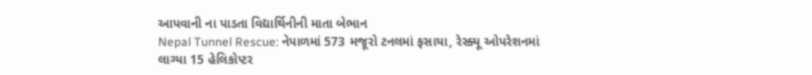આપવાની ના પાડતા વિદ્યાર્થિનીની માતા બેભાન
Nepal Tunnel Rescue: નેપાળમાં 573 મજૂરો ટનલમાં ફસાયા, રેસ્ક્યૂ ઓપરેશનમાં લાગ્યા 15 હેલિકોપ્ટર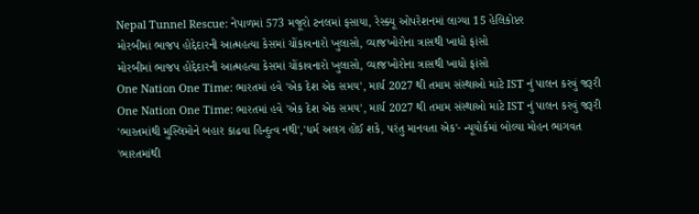Nepal Tunnel Rescue: નેપાળમાં 573 મજૂરો ટનલમાં ફસાયા, રેસ્ક્યૂ ઓપરેશનમાં લાગ્યા 15 હેલિકોપ્ટર
મોરબીમાં ભાજપ હોદ્દેદારની આત્મહત્યા કેસમાં ચોંકાવનારો ખુલાસો, વ્યાજખોરોના ત્રાસથી ખાધો ફાંસો
મોરબીમાં ભાજપ હોદ્દેદારની આત્મહત્યા કેસમાં ચોંકાવનારો ખુલાસો, વ્યાજખોરોના ત્રાસથી ખાધો ફાંસો
One Nation One Time: ભારતમાં હવે 'એક દેશ એક સમય', માર્ચ 2027 થી તમામ સંસ્થાઓ માટે IST નું પાલન કરવું જરૂરી
One Nation One Time: ભારતમાં હવે 'એક દેશ એક સમય', માર્ચ 2027 થી તમામ સંસ્થાઓ માટે IST નું પાલન કરવું જરૂરી
'ભારતમાંથી મુસ્લિમોને બહાર કાઢવા હિન્દુત્વ નથી','ધર્મ અલગ હોઈ શકે, પરંતુ માનવતા એક'- ન્યૂયોર્કમાં બોલ્યા મોહન ભાગવત
'ભારતમાંથી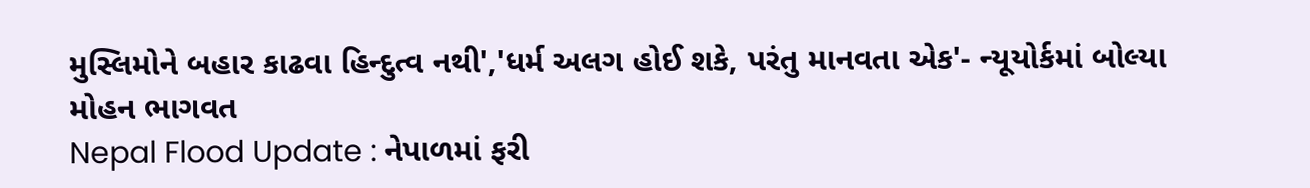મુસ્લિમોને બહાર કાઢવા હિન્દુત્વ નથી','ધર્મ અલગ હોઈ શકે, પરંતુ માનવતા એક'- ન્યૂયોર્કમાં બોલ્યા મોહન ભાગવત
Nepal Flood Update : નેપાળમાં ફરી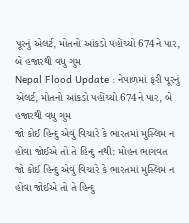પૂરનું એલર્ટ, મોતનો આંકડો પહોંચ્યો 674ને પાર, બે હજારથી વધુ ગુમ
Nepal Flood Update : નેપાળમાં ફરી પૂરનું એલર્ટ, મોતનો આંકડો પહોંચ્યો 674ને પાર, બે હજારથી વધુ ગુમ
જો કોઈ હિન્દુ એવું વિચારે કે ભારતમાં મુસ્લિમ ન હોવા જોઈએ તો તે હિન્દુ નથી: મોહન ભાગવત
જો કોઈ હિન્દુ એવું વિચારે કે ભારતમાં મુસ્લિમ ન હોવા જોઈએ તો તે હિન્દુ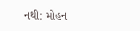નથી: મોહન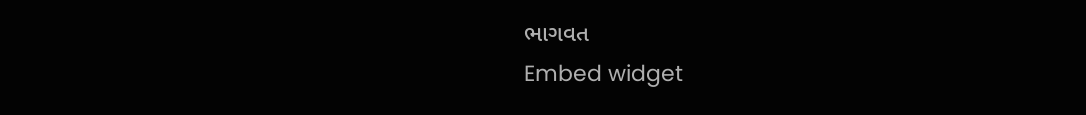ભાગવત
Embed widget